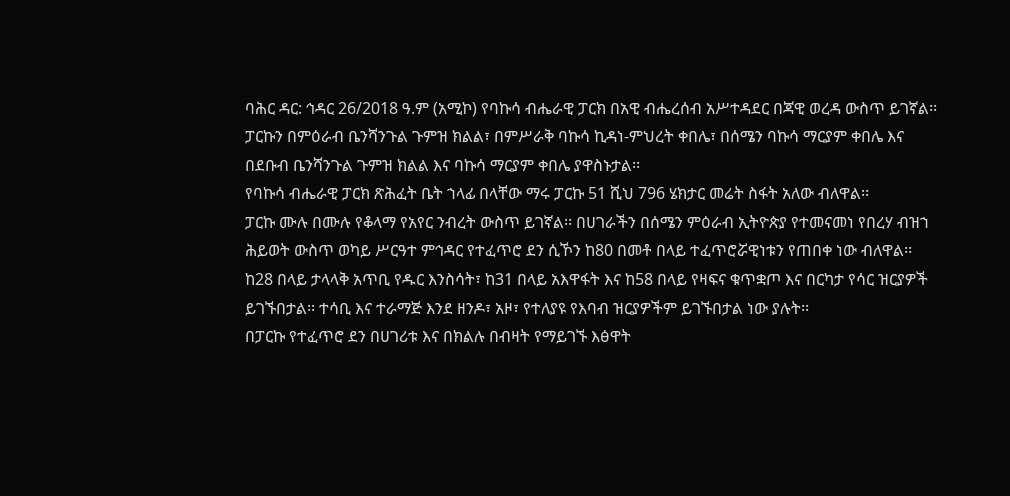ባሕር ዳር: ኅዳር 26/2018 ዓ.ም (አሚኮ) የባኩሳ ብሔራዊ ፓርክ በአዊ ብሔረሰብ አሥተዳደር በጃዊ ወረዳ ውስጥ ይገኛል፡፡
ፓርኩን በምዕራብ ቤንሻንጉል ጉምዝ ክልል፣ በምሥራቅ ባኩሳ ኪዳነ-ምህረት ቀበሌ፣ በሰሜን ባኩሳ ማርያም ቀበሌ እና በደቡብ ቤንሻንጉል ጉምዝ ክልል እና ባኩሳ ማርያም ቀበሌ ያዋስኑታል፡፡
የባኩሳ ብሔራዊ ፓርክ ጽሕፈት ቤት ኀላፊ በላቸው ማሩ ፓርኩ 51 ሺህ 796 ሄክታር መሬት ስፋት አለው ብለዋል፡፡
ፓርኩ ሙሉ በሙሉ የቆላማ የአየር ንብረት ውስጥ ይገኛል፡፡ በሀገራችን በሰሜን ምዕራብ ኢትዮጵያ የተመናመነ የበረሃ ብዝኀ ሕይወት ውስጥ ወካይ ሥርዓተ ምኅዳር የተፈጥሮ ደን ሲኾን ከ80 በመቶ በላይ ተፈጥሮሯዊነቱን የጠበቀ ነው ብለዋል፡፡
ከ28 በላይ ታላላቅ አጥቢ የዱር እንስሳት፣ ከ31 በላይ አእዋፋት እና ከ58 በላይ የዛፍና ቁጥቋጦ እና በርካታ የሳር ዝርያዎች ይገኙበታል፡፡ ተሳቢ እና ተራማጅ እንደ ዘንዶ፣ አዞ፣ የተለያዩ የእባብ ዝርያዎችም ይገኙበታል ነው ያሉት፡፡
በፓርኩ የተፈጥሮ ደን በሀገሪቱ እና በክልሉ በብዛት የማይገኙ እፅዋት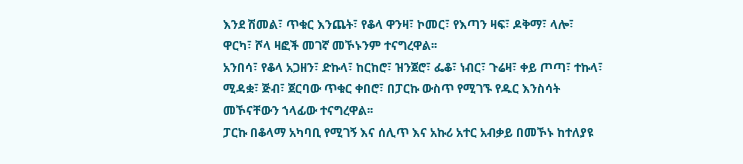እንደ ሽመል፣ ጥቁር እንጨት፣ የቆላ ዋንዛ፣ ኮመር፣ የእጣን ዛፍ፣ ዶቅማ፣ ላሎ፣ ዋርካ፣ ሾላ ዛፎች መገኛ መኾኑንም ተናግረዋል፡፡
አንበሳ፣ የቆላ አጋዘን፣ ድኩላ፣ ከርከሮ፣ ዝንጀሮ፣ ፌቆ፣ ነብር፣ ጉሬዛ፣ ቀይ ጦጣ፣ ተኩላ፣ ሚዳቋ፣ ጅብ፣ ጀርባው ጥቁር ቀበሮ፣ በፓርኩ ውስጥ የሚገኙ የዱር እንስሳት መኾናቸውን ኀላፊው ተናግረዋል፡፡
ፓርኩ በቆላማ አካባቢ የሚገኝ እና ሰሊጥ እና አኩሪ አተር አብቃይ በመኾኑ ከተለያዩ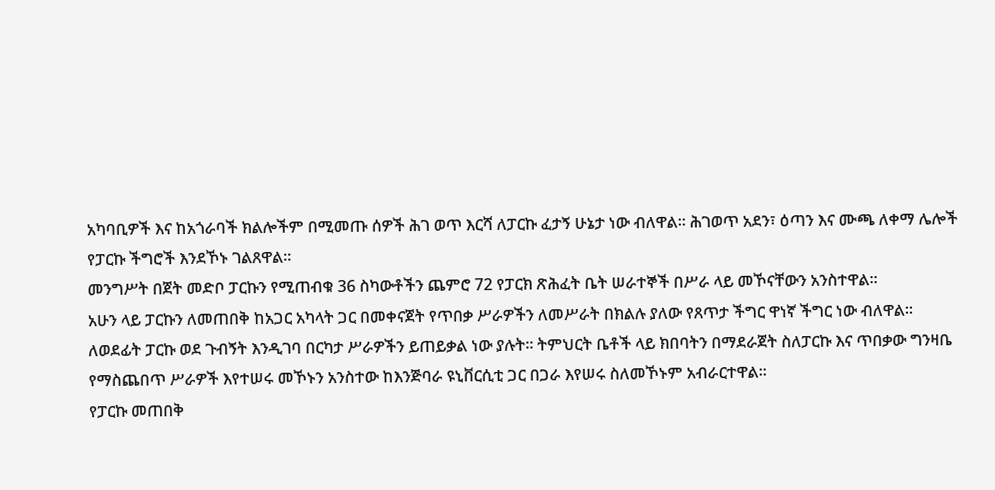አካባቢዎች እና ከአጎራባች ክልሎችም በሚመጡ ሰዎች ሕገ ወጥ እርሻ ለፓርኩ ፈታኝ ሁኔታ ነው ብለዋል፡፡ ሕገወጥ አደን፣ ዕጣን እና ሙጫ ለቀማ ሌሎች የፓርኩ ችግሮች እንደኾኑ ገልጸዋል፡፡
መንግሥት በጀት መድቦ ፓርኩን የሚጠብቁ 36 ስካውቶችን ጨምሮ 72 የፓርክ ጽሕፈት ቤት ሠራተኞች በሥራ ላይ መኾናቸውን አንስተዋል፡፡
አሁን ላይ ፓርኩን ለመጠበቅ ከአጋር አካላት ጋር በመቀናጀት የጥበቃ ሥራዎችን ለመሥራት በክልሉ ያለው የጸጥታ ችግር ዋነኛ ችግር ነው ብለዋል፡፡
ለወደፊት ፓርኩ ወደ ጉብኝት እንዲገባ በርካታ ሥራዎችን ይጠይቃል ነው ያሉት፡፡ ትምህርት ቤቶች ላይ ክበባትን በማደራጀት ስለፓርኩ እና ጥበቃው ግንዛቤ የማስጨበጥ ሥራዎች እየተሠሩ መኾኑን አንስተው ከእንጅባራ ዩኒቨርሲቲ ጋር በጋራ እየሠሩ ስለመኾኑም አብራርተዋል፡፡
የፓርኩ መጠበቅ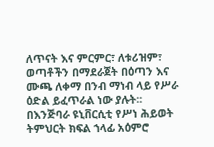ለጥናት እና ምርምር፣ ለቱሪዝም፣ ወጣቶችን በማደራጀት በዕጣን እና ሙጫ ለቀማ በንብ ማነብ ላይ የሥራ ዕድል ይፈጥራል ነው ያሉት፡፡
በእንጅባራ ዩኒቨርሲቲ የሥነ ሕይወት ትምህርት ክፍል ኀላፊ አዕምሮ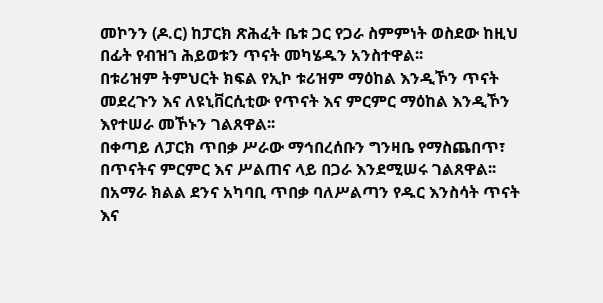መኮንን (ዶ.ር) ከፓርክ ጽሕፈት ቤቱ ጋር የጋራ ስምምነት ወስደው ከዚህ በፊት የብዝኀ ሕይወቱን ጥናት መካሄዱን አንስተዋል፡፡
በቱሪዝም ትምህርት ክፍል የኢኮ ቱሪዝም ማዕከል እንዲኾን ጥናት መደረጉን እና ለዩኒቨርሲቲው የጥናት እና ምርምር ማዕከል እንዲኾን እየተሠራ መኾኑን ገልጸዋል፡፡
በቀጣይ ለፓርክ ጥበቃ ሥራው ማኅበረሰቡን ግንዛቤ የማስጨበጥ፣ በጥናትና ምርምር እና ሥልጠና ላይ በጋራ እንደሚሠሩ ገልጸዋል፡፡
በአማራ ክልል ደንና አካባቢ ጥበቃ ባለሥልጣን የዱር እንስሳት ጥናት እና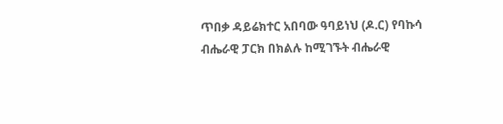ጥበቃ ዳይሬክተር አበባው ዓባይነህ (ዶ.ር) የባኩሳ ብሔራዊ ፓርክ በክልሉ ከሚገኙት ብሔራዊ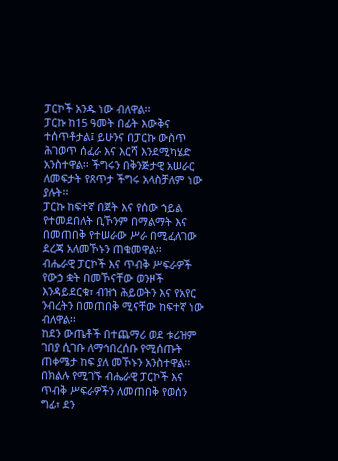ፓርኮች አንዱ ነው ብለዋል፡፡
ፓርኩ ከ15 ዓመት በፊት እውቅና ተሰጥቶታል፤ ይሁንና በፓርኩ ውስጥ ሕገወጥ ሰፈራ እና እርሻ እንደሚካሄድ አንስተዋል፡፡ ችግሩን በቅንጅታዊ አሠራር ለመፍታት የጸጥታ ችግሩ አላስቻለም ነው ያሉት፡፡
ፓርኩ ከፍተኛ በጀት እና የሰው ኀይል የተመደበለት ቢኾንም በማልማት እና በመጠበቅ የተሠራው ሥራ በሚፈለገው ደረጃ አለመኾኑን ጠቁመዋል፡፡
ብሔራዊ ፓርኮች እና ጥብቅ ሥፍራዎች የውኃ ቋት በመኾናቸው ወንዞች እንዳይደርቁ፣ ብዝኀ ሕይወትን እና የአየር ንብረትን በመጠበቅ ሚናቸው ከፍተኛ ነው ብለዋል፡፡
ከደን ውጤቶች በተጨማሪ ወደ ቱሪዝም ገበያ ሲገቡ ለማኅበረሰቡ የሚሰጡት ጠቀሜታ ከፍ ያለ መኾኑን አንስተዋል፡፡
በክልሉ የሚገኙ ብሔራዊ ፓርኮች እና ጥብቅ ሥፍራዎችን ለመጠበቅ የወሰን ግፊ፣ ደን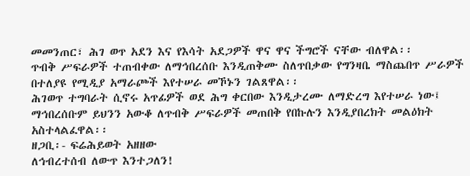መመንጠር፣ ሕገ ወጥ አደን እና የእሳት አደጋዎች ዋና ዋና ችግሮች ናቸው ብለዋል፡፡
ጥብቅ ሥፍራዎች ተጠብቀው ለማኅበረሰቡ እንዲጠቅሙ ስለጥበቃው የግንዛቤ ማስጨበጥ ሥራዎች በተለያዩ የሚዲያ አማራጮች እየተሠራ መኾኑን ገልጸዋል፡፡
ሕገወጥ ተግባራት ሲኖሩ አጥፊዎች ወደ ሕግ ቀርበው እንዲታረሙ ለማድረግ እየተሠራ ነው፤ ማኅበረሰቡም ይህንን አውቆ ለጥብቅ ሥፍራዎች መጠበቅ የበኩሉን እንዲያበረክት መልዕክት አስተላልፈዋል፡፡
ዘጋቢ፡- ፍሬሕይወት አዘዘው
ለኅብረተሰብ ለውጥ እንተጋለን!